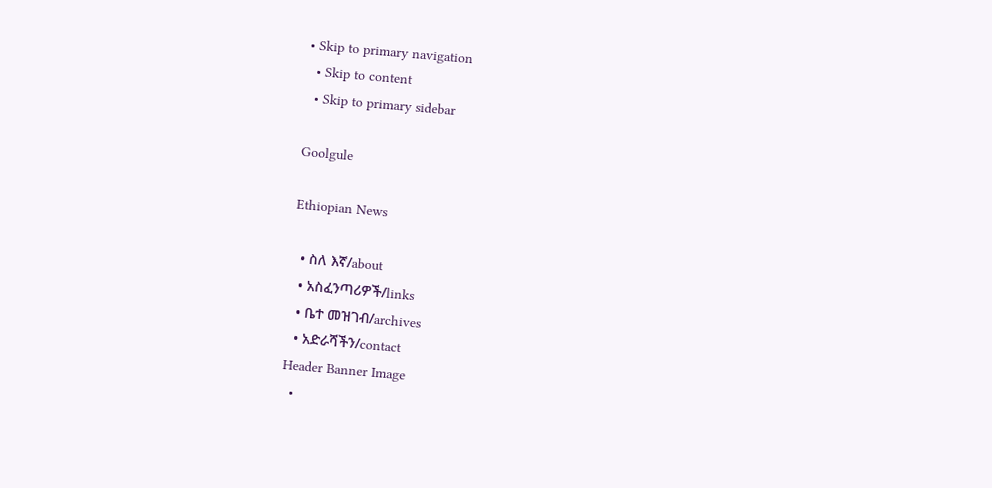• Skip to primary navigation
  • Skip to content
  • Skip to primary sidebar

Goolgule

Ethiopian News

  • ስለ እኛ/about
  • አስፈንጣሪዎች/links
  • ቤተ መዝገብ/archives
  • አድራሻችን/contact
Header Banner Image
  •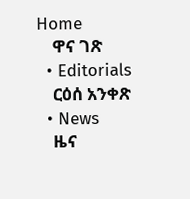Home
    ዋና ገጽ
  • Editorials
    ርዕሰ አንቀጽ
  • News
    ዜና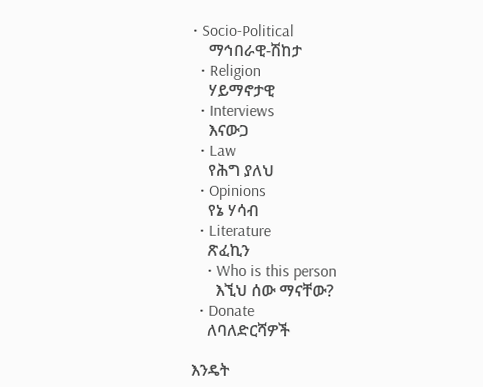• Socio-Political
    ማኅበራዊ-ሽከታ
  • Religion
    ሃይማኖታዊ
  • Interviews
    እናውጋ
  • Law
    የሕግ ያለህ
  • Opinions
    የኔ ሃሳብ
  • Literature
    ጽፈኪን
    • Who is this person
      እኚህ ሰው ማናቸው?
  • Donate
    ለባለድርሻዎች

እንዴት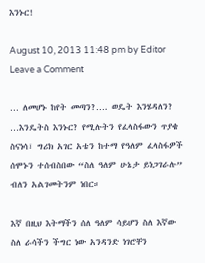እንኑር!

August 10, 2013 11:48 pm by Editor Leave a Comment

… ለመሆኑ ከየት መጣን?…. ወዴት እንሄዳለን? …እንዴትስ እንኑር? የሚሉትን የፈላስፋውን ጥያቄ ስናነሳ፣ ግሪክ አገር አቴን ከተማ የዓለም ፈላስፋዎች ሰሞኑን ተሰብስበው “ስለ ዓለም ሁኔታ ይነጋገራሉ” ብለን አልገመትንም ነበር።

እኛ በዚህ እትማችን ሰለ ዓለም ሳይሆን ስለ እኛው ስለ ራሳችን ችግር ነው አንዳንድ ነገሮቸን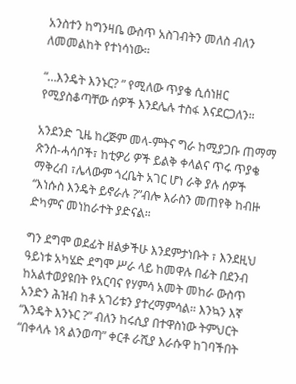አንስተን ከግንዛቤ ውስጥ አስገብትን መለስ ብለን ለመመልከት የተነሳነው።

“…እንዴት እንኑር? ” የሚለው ጥያቄ ሲሰነዘር የሚያስቆጣቸው ሰዎች እንደሌሉ ተስፋ እናደርጋለን።

አንደንድ ጊዜ ከረጅም መላ-ምትና ግራ ከሚያጋቡ ጠማማ ጽንሰ-ሓሳቦች፣ ከቲዎሪ ዎች ይልቅ ቀላልና ጥሩ ጥያቄ ማቅረብ ፣ሌላውም ጎረቤት አገር ሆነ ራቅ ያሉ ሰዎች “እነሱስ እንዴት ይኖራሉ ?”ብሎ እራስን መጠየቅ ከብዙ ድካምና መነከራተት ያድናል።

ግን ደግሞ ወደፊት ዘልቃችሁ እንደምታነቡት ፣ እንደዚህ ዓይነቱ አካሄድ ደግሞ ሥራ ላይ ከመዋሉ በፊት በደንብ ከአልተወያዩበት የአርባና የሃምሳ አመት መከራ ውስጥ አንድን ሕዝብ ከቶ አገሪቱን ያተረማምሳል። እንኳን እኛ “እንዴት እንኑር ?” ብለን ከሩሲያ በተዋስነው ትምህርት “በቀላሉ ነጻ ልንወጣ” ቀርቶ ራሺያ እራሱዋ ከገባችበት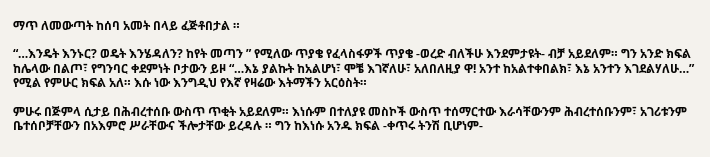ማጥ ለመውጣት ከሰባ አመት በላይ ፈጅቶበታል ።

“…እንዴት እንኑር? ወዴት እንሄዳለን? ከየት መጣን ” የሚለው ጥያቄ የፈላስፋዎች ጥያቄ -ወረድ ብለችሁ እንደምታዩት- ብቻ አይደለም። ግን አንድ ክፍል ከሌላው በልጦ፣ የግንባር ቀደምነት ቦታውን ይዞ “…እኔ ያልኩት ከአልሆነ፣ ሞቼ እገኛለሁ፣ አለበለዚያ ዋ! አንተ ከአልተቀበልክ፣ እኔ አንተን እገደልሃለሁ…” የሚል የምሁር ክፍል አለ። እሱ ነው እንግዲህ የእኛ የዛሬው እትማችን አርዕስት።

ምሁሩ በጅምላ ሲታይ በሕብረተሰቡ ውስጥ ጥቂት አይደለም። እነሱም በተለያዩ መስኮች ውስጥ ተሰማርተው እራሳቸውንም ሕብረተሰቡንም፣ አገሪቱንም ቤተሰቦቻቸውን በአእምሮ ሥራቸውና ችሎታቸው ይረዳሉ ። ግን ከእነሱ አንዱ ክፍል -ቀጥሩ ትንሽ ቢሆነም-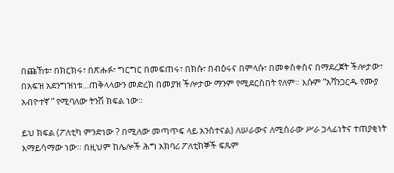በጩኸቱ፣ በክርክሩ፣ በጽሑፉ፣ ግርግር በመፍጠሩ፣ በክሱ፣ በብዕሩና በምላሱ፣ በመቀስቀስና በማደረጀት ችሎታው፣ በአፍዝ አደንግዝነቱ…ጠቅላላውን መድረክ በመያዝ ችሎታው ማንም የሚደርስበት የለም። እሱም “አቫንጋርዱ የሙያ አብዮተኛ ” የሚባለው ትንሽ ክፍል ነው።

ይህ ክፍል (ፖለቲካ ምንድነው ? በሚለው መጣጥፍ ላይ አንሰተናል) ለሠራውና ለሚሰራው ሥራ ኃላፊነትና ተጠያቂነት እማይሳማው ነው። በዚህም ከሌሎች ሕግ አክባሪ ፖለቲከኞች ፍጹም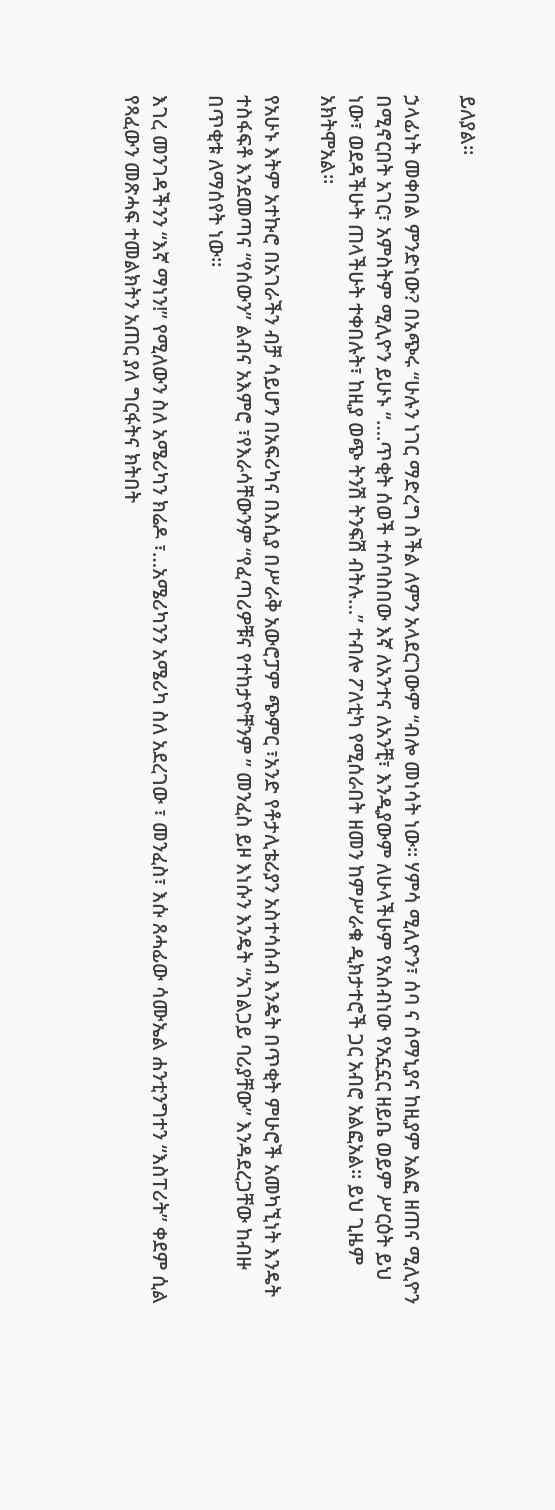ይለያል።

ኃላፊነት መቀበል ምንድነው? በአጭሩ “ሁሉን ነገር ማድረግ ስችል ለምን አላደርገውም “ብሎ መነሳት ነው። ሃምሳ ሚሊዮን፣ ሰባ ና ሰማኒያና ከዚያም አልፎ ዘጠና ሚሊዮን በሚኖርበት አገር፣ አምስትም ሚሊዮን ይሁኑ “….ጥቂት ሰወች ተሰባስበው እኛ ለአንተና ለአንቺ፣ እንዲያውም ለሁላችሁም የአሰብነው የአኗኗር ዘይቤ ወይም ሥርዕት ይህ ነው፣ ወደዳችሁት ጠላችሁት ተቀበሉት፣ ከዚያ ወጭ ትንሽ ትንፍሽ ብትሉ…” ተብሎ ፖለቲካ የሚሰራበት ዘመን ከምሥራቁ ዲክታተሮች ጋር አብሮ አልፎአል። ይህ ጊዜም አክትሞአል።

የአሁኑ እትም አተኩሮ በአገራችን ብቻ ሳይሆን በአፍሪካና በእሲያ በሥራቅ አውሮፓም ጭምር ፣አንድ የቶታሊቴሪያን አስተሳሰብ እንዴት በጥቂት ምሁሮች አመካኚነት እንዴት ተስፋፍቶ እንደመጣና “የሰውን” ልብና አእምሮ ፣የእራሳቸውንም “የፈጣሪዎቹና የተከታዮቸንም ” መንፈስ ይዞ እነሱን እንዴት “አገልጋይ ባሪያቸው” እንዳደረጋቸው ከብዙ በጥቂቱ ለማሰየት ነው።

እገረ መንገዳችንን “እኛ ማነን!” የሚለውን ስለ አሜሪካን ክሬዶ ፣…አሜሪካንን አሜሪካ ስለ አደረገው ፣ መንፈስ፣ እሱ ጸሓፊው ሳሙኤል ሐንቲንግተን “እስፐሪት” ቀደም ሲል የጻፈውን መጽሓፍ ተመልክትን አጠር ያለ ግርፋትና ክትበት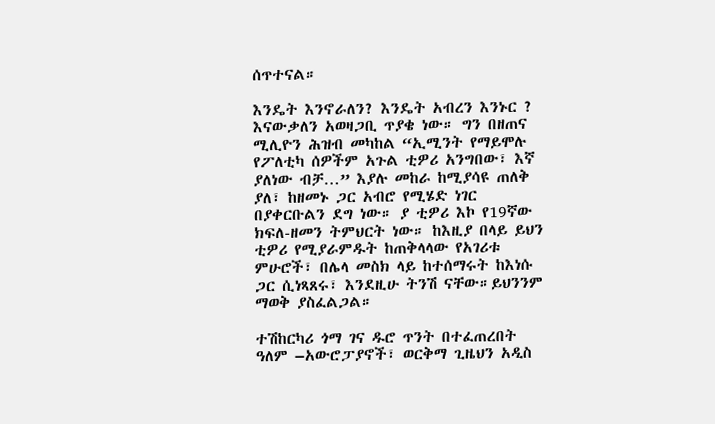ሰጥተናል።

እንዴት እንኖራለን? እንዴት አብረን እንኑር ? እናውቃለን አወዛጋቢ ጥያቄ ነው። ግን በዘጠና ሚሊዮን ሕዝብ መካከል “ኢሚንት የማይሞሉ የፖለቲካ ሰዎችም አጉል ቲዎሪ አንግበው፣ እኛ ያለነው ብቻ…” እያሉ መከራ ከሚያሳዩ ጠለቅ ያለ፣ ከዘመኑ ጋር አብሮ የሚሄድ ነገር በያቀርቡልን ደግ ነው። ያ ቲዎሪ እኮ የ19ኛው ክፍለ-ዘመን ትምህርት ነው። ከእዚያ በላይ ይህን ቲዎሪ የሚያራምዱት ከጠቅላላው የአገሪቱ ምሁሮች፣ በሌላ መስክ ላይ ከተሰማሩት ከእነሱ ጋር ሲነጻጸሩ፣ እንደዚሁ ትንሽ ናቸው።ይህንንም ማወቅ ያስፈልጋል።

ተሽከርካሪ ጎማ ገና ዱሮ ጥንት በተፈጠረበት ዓለም –አውሮፓያኖች፣ ወርቅማ ጊዜህን አዲስ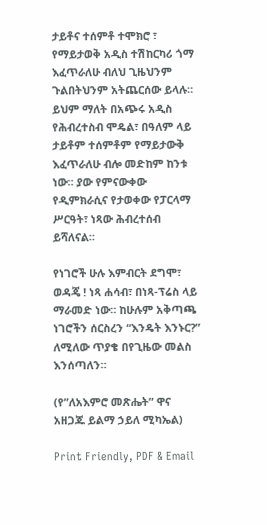ታይቶና ተሰምቶ ተሞክሮ ፣ የማይታወቅ አዲስ ተሽከርካሪ ጎማ እፈጥራለሁ ብለህ ጊዜህንም ጉልበትህንም አትጨርሰው ይላሉ። ይህም ማለት በአጭሩ አዲስ የሕብረተስብ ሞዴል፣ በዓለም ላይ ታይቶም ተሰምቶም የማይታውቅ እፈጥራለሁ ብሎ መድከም ከንቱ ነው። ያው የምናውቀው የዲምክራሲና የታወቀው የፓርላማ ሥርዓት፣ ነጻው ሕብረተሰብ ይሻለናል።

የነገሮች ሁሉ እምብርት ደግሞ፣ ወዳጄ ! ነጻ ሐሳብ፣ በነጻ-ፕሬስ ላይ ማራመድ ነው። ከሁሉም አቅጣጫ ነገሮችን ሰርስረን “እንዴት እንኑር?” ለሚለው ጥያቄ በየጊዜው መልስ እንሰጣለን።

(የ”ለአእምሮ መጽሔት” ዋና አዘጋጁ ይልማ ኃይለ ሚካኤል)

Print Friendly, PDF & Email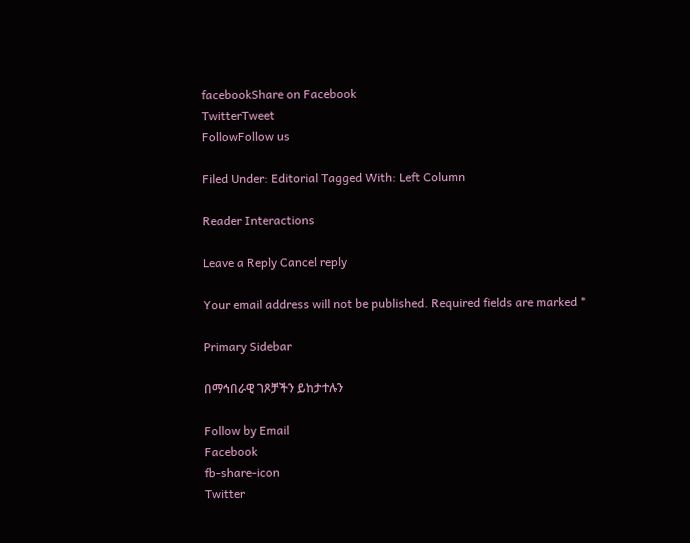facebookShare on Facebook
TwitterTweet
FollowFollow us

Filed Under: Editorial Tagged With: Left Column

Reader Interactions

Leave a Reply Cancel reply

Your email address will not be published. Required fields are marked *

Primary Sidebar

በማኅበራዊ ገጾቻችን ይከታተሉን

Follow by Email
Facebook
fb-share-icon
Twitter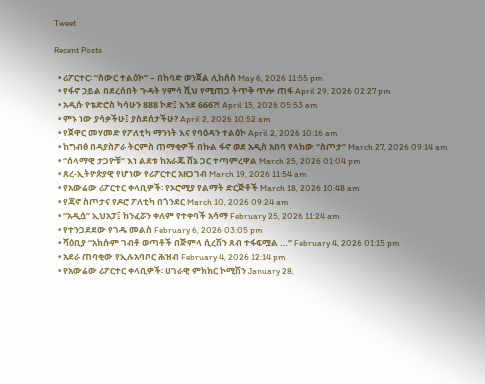Tweet

Recent Posts

  • ሪፖርተር፡ “ስውር ተልዕኮ” – በከባድ ወንጀል ሊከሰስ May 6, 2026 11:55 pm
  • የፋኖ ኃይል በደረሰበት ጉዳት ሃምሳ ሺህ የሚጠጋ ትጥቅ ጥሎ ጠፋ April 29, 2026 02:27 pm
  • አዲሱ የቴድሮስ ካሳሁን 888 ኮድ፤ እንደ 666?! April 15, 2026 05:53 am
  • ምኑ ነው ያሳቃችሁ፤ ያስደሰታችሁ? April 2, 2026 10:52 am
  • የጀዋር መሃመድ የፖለቲካ ማንነት እና የባዕዳን ተልዕኮ April 2, 2026 10:16 am
  • ከግብፅ በዳያስፖራ ትርምስ ጠማቂዎች በኩል ፋኖ ወደ አዲስ አበባ የላከው “ስጦታ” March 27, 2026 09:14 am
  • “ሰላማዊ ታጋዮቹ” እነ ልደቱ ከአራጁ ሸኔ ጋር ተጣምረዋል March 25, 2026 01:04 pm
  • ጸረ-ኢትዮጵያዊ የሆነው የሪፖርተር አዘጋገብ March 19, 2026 11:54 am
  • የአውሬው ሪፖርተር ቀላቢዎች፡ የኦሮሚያ የልማት ድርጅቶች March 18, 2026 10:48 am
  • የጃኖ ስጦታና የዶሮ ፖለቲካ በጎንደር March 10, 2026 09:24 am
  • “አዲሷ” ኢህአፓ፤ ከንፈሯን ቀለም የተቀባች አሳማ February 25, 2026 11:24 am
  • የተንጋደደው የገዱ መልስ February 6, 2026 03:05 pm
  • ሻዕቢያ “አክሱም ገብቶ ወጣቶች በጅምላ ሲረሽን ጸብ ተፋፍሟል …” February 4, 2026 01:15 pm
  • አደራ ጠባቂው የኢሉአባቦር ሕዝብ February 4, 2026 12:14 pm
  • የአውሬው ሪፖርተር ቀላቢዎች፡ ሀገራዊ ምክክር ኮሚሽን January 28,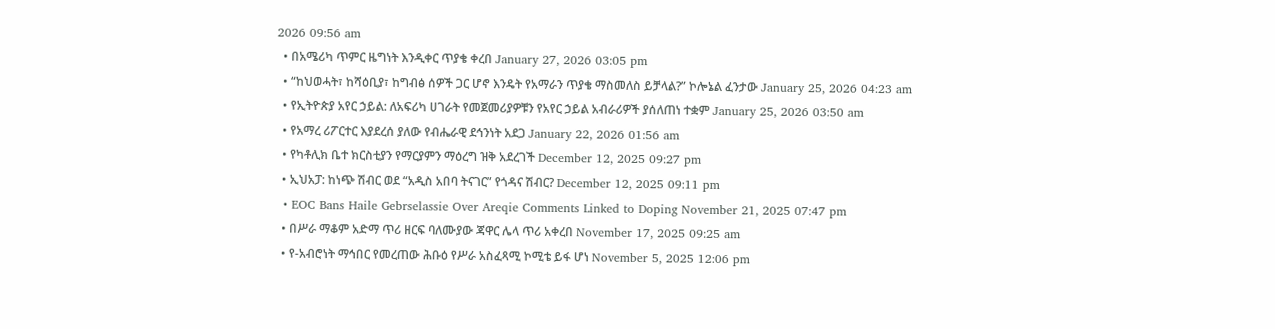2026 09:56 am
  • በአሜሪካ ጥምር ዜግነት እንዲቀር ጥያቄ ቀረበ January 27, 2026 03:05 pm
  • “ከህወሓት፣ ከሻዕቢያ፣ ከግብፅ ሰዎች ጋር ሆኖ እንዴት የአማራን ጥያቄ ማስመለስ ይቻላል?” ኮሎኔል ፈንታው January 25, 2026 04:23 am
  • የኢትዮጵያ አየር ኃይል: ለአፍሪካ ሀገራት የመጀመሪያዎቹን የአየር ኃይል አብራሪዎች ያሰለጠነ ተቋም January 25, 2026 03:50 am
  • የአማረ ሪፖርተር እያደረሰ ያለው የብሔራዊ ደኅንነት አደጋ January 22, 2026 01:56 am
  • የካቶሊክ ቤተ ክርስቲያን የማርያምን ማዕረግ ዝቅ አደረገች December 12, 2025 09:27 pm
  • ኢህአፓ: ከነጭ ሽብር ወደ “አዲስ አበባ ትናገር” የጎዳና ሽብር? December 12, 2025 09:11 pm
  • EOC Bans Haile Gebrselassie Over Areqie Comments Linked to Doping November 21, 2025 07:47 pm
  • በሥራ ማቆም አድማ ጥሪ ዘርፍ ባለሙያው ጃዋር ሌላ ጥሪ አቀረበ November 17, 2025 09:25 am
  • የ-አብሮነት ማኅበር የመረጠው ሕቡዕ የሥራ አስፈጻሚ ኮሚቴ ይፋ ሆነ November 5, 2025 12:06 pm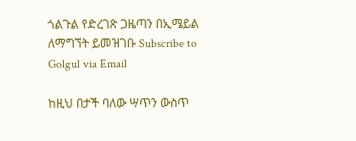ጎልጉል የድረገጽ ጋዜጣን በኢሜይል ለማግኘት ይመዝገቡ Subscribe to Golgul via Email

ከዚህ በታች ባለው ሣጥን ውስጥ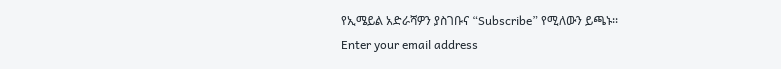የኢሜይል አድራሻዎን ያስገቡና “Subscribe” የሚለውን ይጫኑ፡፡
Enter your email address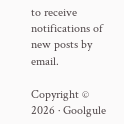to receive notifications of new posts by email.

Copyright © 2026 · Goolgule